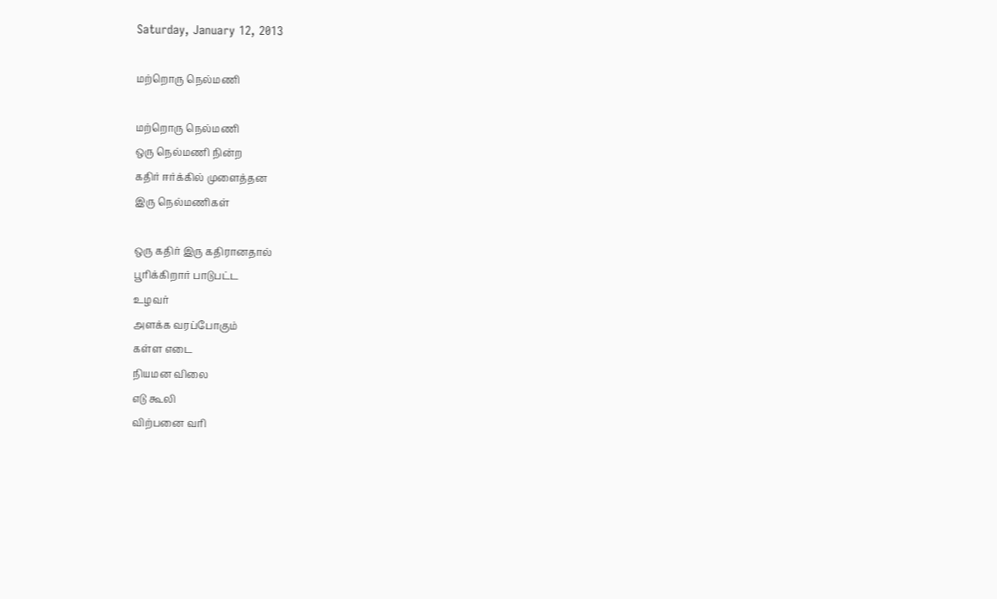Saturday, January 12, 2013

மற்றொரு நெல்மணி

மற்றொரு நெல்மணி
ஒரு நெல்மணி நின்ற
கதிர் ஈர்க்கில் முளைத்தன
இரு நெல்மணிகள்

ஒரு கதிர் இரு கதிரானதால்
பூரிக்கிறார் பாடுபட்ட
உழவர்
அளக்க வரப்போகும்
கள்ள எடை
நியமன விலை
எடு கூலி
விற்பனை வரி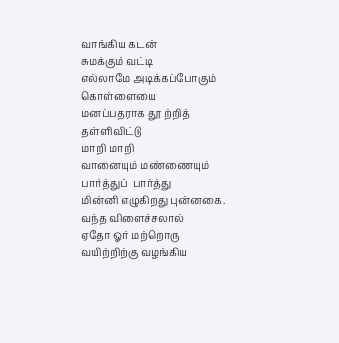வாங்கிய கடன்
சுமக்கும் வட்டி
எல்லாமே அடிக்கப்போகும்
கொள்ளையை
மனப்பதராக தூ ற்றித்
தள்ளிவிட்டு
மாறி மாறி
வானையும் மண்ணையும்
பார்த்துப்  பார்த்து
மின்னி எழுகிறது புன்னகை.
வந்த விளைச்சலால்
ஏதோ ஓர் மற்றொரு
வயிற்றிற்கு வழங்கிய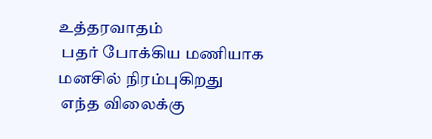உத்தரவாதம்
 பதர் போக்கிய மணியாக
மனசில் நிரம்புகிறது
 எந்த விலைக்கு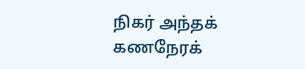நிகர் அந்தக்
கணநேரக்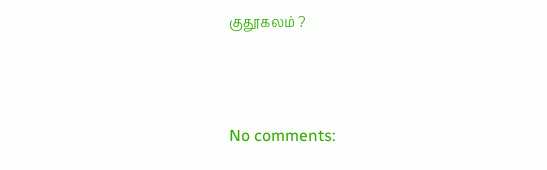குதூகலம் ?



No comments: